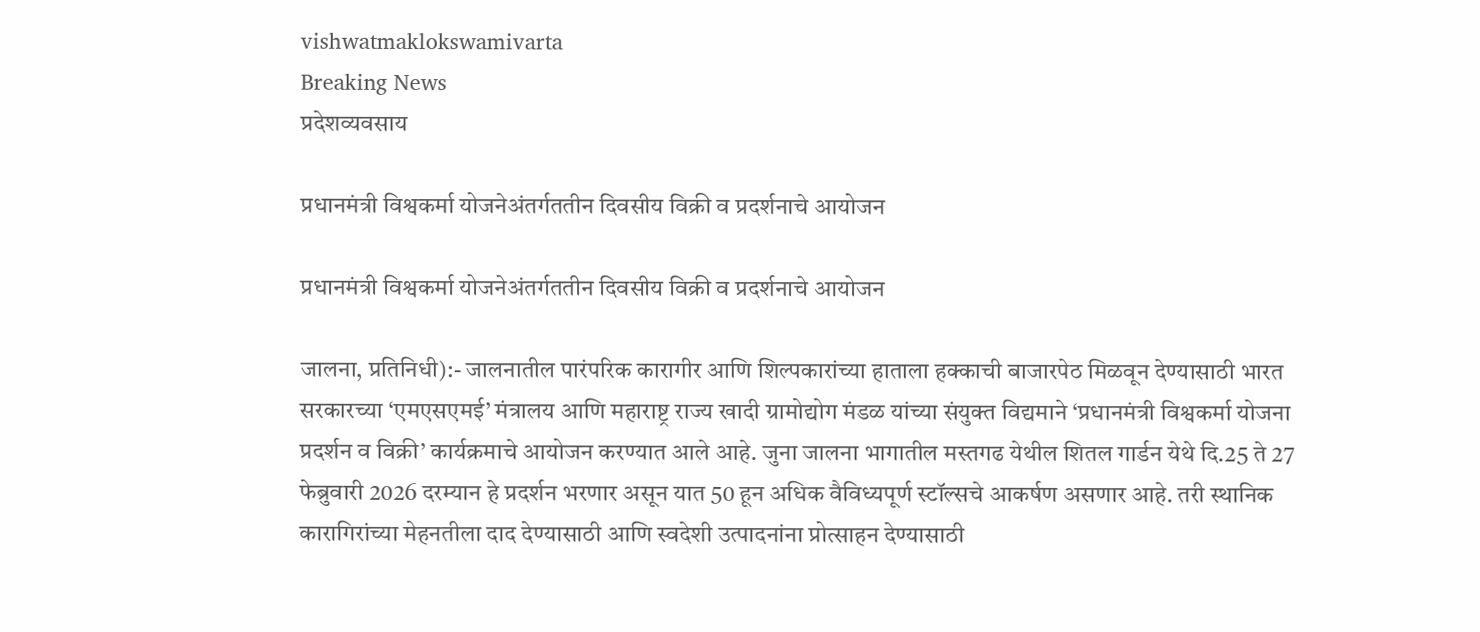vishwatmaklokswamivarta
Breaking News
प्रदेशव्यवसाय

प्रधानमंत्री विश्वकर्मा योजनेअंतर्गततीन दिवसीय विक्री व प्रदर्शनाचे आयोजन

प्रधानमंत्री विश्वकर्मा योजनेअंतर्गततीन दिवसीय विक्री व प्रदर्शनाचे आयोजन

जालना, प्रतिनिधी):- जालनातील पारंपरिक कारागीर आणि शिल्पकारांच्या हाताला हक्काची बाजारपेठ मिळवून देण्यासाठी भारत सरकारच्या ‘एमएसएमई’ मंत्रालय आणि महाराष्ट्र राज्य खादी ग्रामोद्योग मंडळ यांच्या संयुक्त विद्यमाने ‘प्रधानमंत्री विश्वकर्मा योजना प्रदर्शन व विक्री’ कार्यक्रमाचे आयोजन करण्यात आले आहे. जुना जालना भागातील मस्तगढ येथील शितल गार्डन येथे दि.25 ते 27 फेब्रुवारी 2026 दरम्यान हे प्रदर्शन भरणार असून यात 50 हून अधिक वैविध्यपूर्ण स्टॉल्सचे आकर्षण असणार आहे. तरी स्थानिक कारागिरांच्या मेहनतीला दाद देण्यासाठी आणि स्वदेशी उत्पादनांना प्रोत्साहन देण्यासाठी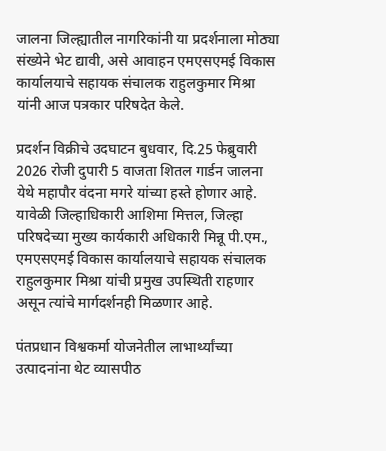जालना जिल्ह्यातील नागरिकांनी या प्रदर्शनाला मोठ्या संख्येने भेट द्यावी, असे आवाहन एमएसएमई विकास कार्यालयाचे सहायक संचालक राहुलकुमार मिश्रा यांनी आज पत्रकार परिषदेत केले.

प्रदर्शन विक्रीचे उदघाटन बुधवार, दि.25 फेब्रुवारी 2026 रोजी दुपारी 5 वाजता शितल गार्डन जालना येथे महापौर वंदना मगरे यांच्या हस्ते होणार आहे. यावेळी जिल्हाधिकारी आशिमा मित्तल, जिल्हा परिषदेच्या मुख्य कार्यकारी अधिकारी मिन्नू पी.एम., एमएसएमई विकास कार्यालयाचे सहायक संचालक राहुलकुमार मिश्रा यांची प्रमुख उपस्थिती राहणार असून त्यांचे मार्गदर्शनही मिळणार आहे.

पंतप्रधान विश्वकर्मा योजनेतील लाभार्थ्यांच्या उत्पादनांना थेट व्यासपीठ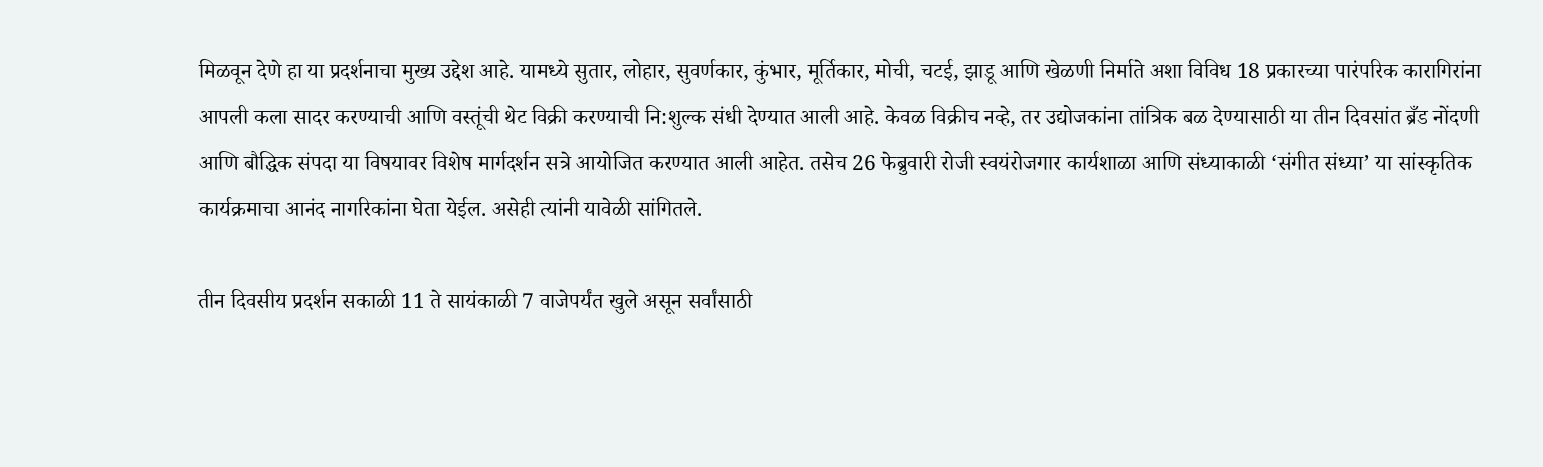मिळवून देणे हा या प्रदर्शनाचा मुख्य उद्देश आहे. यामध्ये सुतार, लोहार, सुवर्णकार, कुंभार, मूर्तिकार, मोची, चटई, झाडू आणि खेळणी निर्माते अशा विविध 18 प्रकारच्या पारंपरिक कारागिरांना आपली कला सादर करण्याची आणि वस्तूंची थेट विक्री करण्याची नि:शुल्क संधी देण्यात आली आहे. केवळ विक्रीच नव्हे, तर उद्योजकांना तांत्रिक बळ देण्यासाठी या तीन दिवसांत ब्रँड नोंदणी आणि बौद्धिक संपदा या विषयावर विशेष मार्गदर्शन सत्रे आयोजित करण्यात आली आहेत. तसेच 26 फेब्रुवारी रोजी स्वयंरोजगार कार्यशाळा आणि संध्याकाळी ‘संगीत संध्या’ या सांस्कृतिक कार्यक्रमाचा आनंद नागरिकांना घेता येईल. असेही त्यांनी यावेळी सांगितले.

तीन दिवसीय प्रदर्शन सकाळी 11 ते सायंकाळी 7 वाजेपर्यंत खुले असून सर्वांसाठी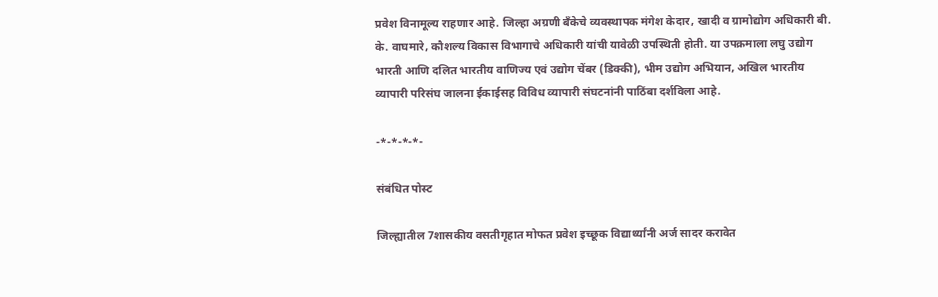प्रवेश विनामूल्य राहणार आहे. जिल्हा अग्रणी बँकेचे व्यवस्थापक मंगेश केदार, खादी व ग्रामोद्योग अधिकारी बी. के. वाघमारे, कौशल्य विकास विभागाचे अधिकारी यांची यावेळी उपस्थिती होती. या उपक्रमाला लघु उद्योग भारती आणि दलित भारतीय वाणिज्य एवं उद्योग चेंबर (डिक्की), भीम उद्योग अभियान, अखिल भारतीय व्यापारी परिसंघ जालना ईकाईसह विविध व्यापारी संघटनांनी पाठिंबा दर्शविला आहे.

-*-*-*-*-

संबंधित पोस्ट

जिल्ह्यातील 7शासकीय वसतीगृहात मोफत प्रवेश इच्छूक विद्यार्थ्यांनी अर्ज सादर करावेत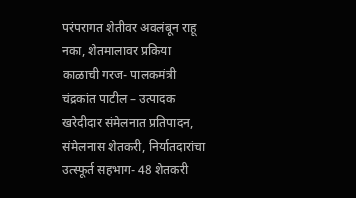परंपरागत शेतीवर अवलंबून राहू नका, शेतमालावर प्रकिया काळाची गरज- पालकमंत्री चंद्रकांत पाटील – उत्पादक खरेदीदार संमेलनात प्रतिपादन, संमेलनास शेतकरी, निर्यातदारांचा उत्स्फूर्त सहभाग- 48 शेतकरी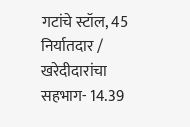गटांचे स्टॉल, 45 निर्यातदार / खरेदीदारांचा सहभाग- 14.39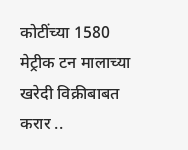कोटींच्या 1580 मेट्रीक टन मालाच्या खरेदी विक्रीबाबत करार ..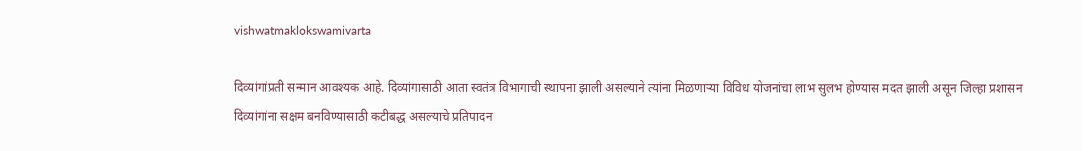vishwatmaklokswamivarta

दिव्यांगांप्रती सन्मान आवश्यक आहे. दिव्यांगासाठी आता स्वतंत्र विभागाची स्थापना झाली असल्याने त्यांना मिळणाऱ्या विविध योजनांचा लाभ सुलभ होण्यास मदत झाली असून जिल्हा प्रशासन दिव्यांगांना सक्षम बनविण्यासाठी कटीबद्ध असल्याचे प्रतिपादन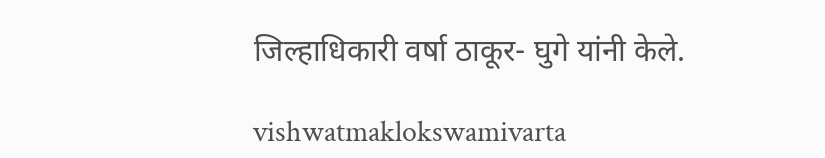जिल्हाधिकारी वर्षा ठाकूर- घुगे यांनी केले.

vishwatmaklokswamivarta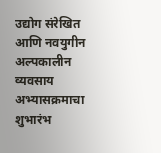उद्योग संरेखित आणि नवयुगीन अल्पकालीन व्यवसाय अभ्यासक्रमाचा शुभारंभ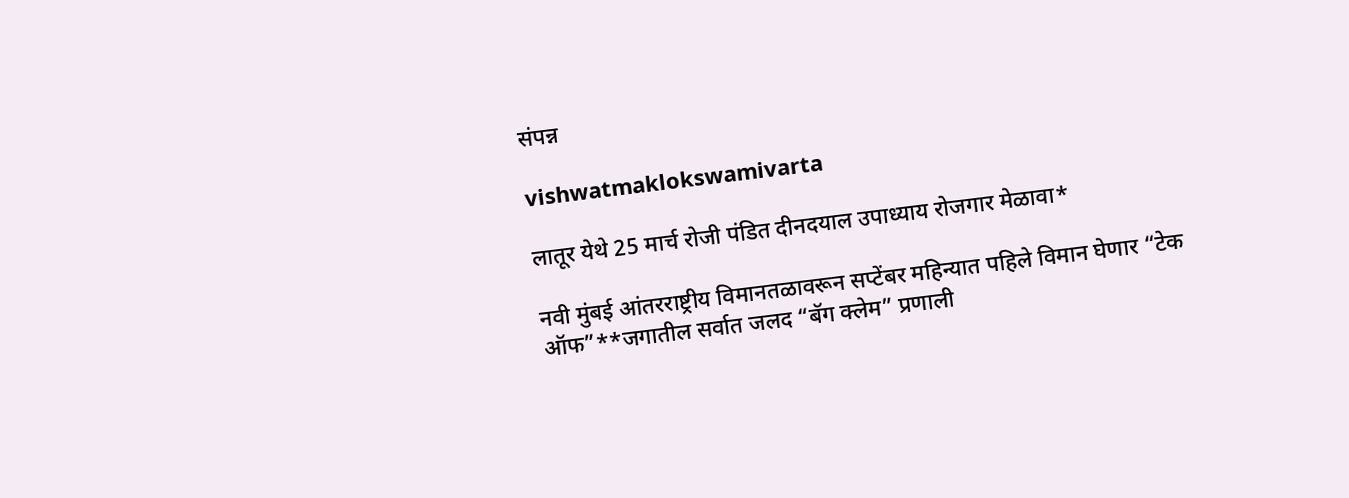संपन्न

vishwatmaklokswamivarta

लातूर येथे 25 मार्च रोजी पंडित दीनदयाल उपाध्याय रोजगार मेळावा*

नवी मुंबई आंतरराष्ट्रीय विमानतळावरून सप्टेंबर महिन्यात पहिले विमान घेणार “टेक ऑफ”**जगातील सर्वात जलद “बॅग क्लेम” प्रणाली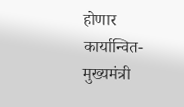होणार कार्यान्वित-मुख्यमंत्री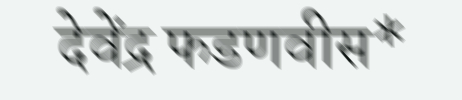देवेंद्र फडणवीस*